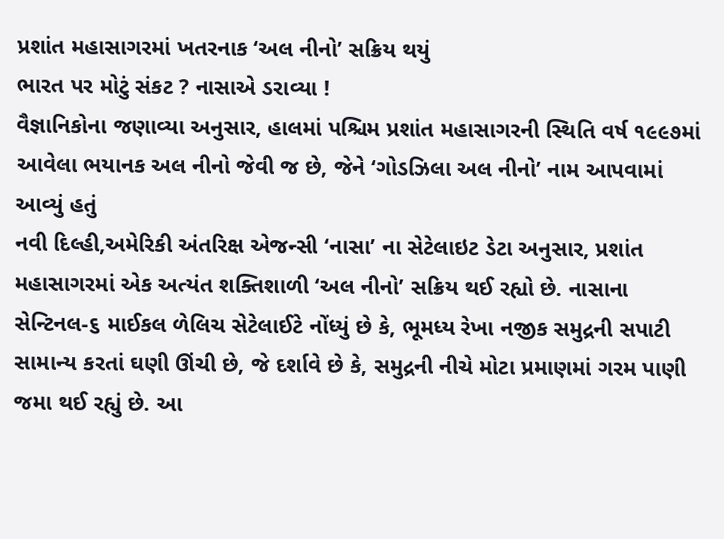પ્રશાંત મહાસાગરમાં ખતરનાક ‘અલ નીનો’ સક્રિય થયું
ભારત પર મોટું સંકટ ? નાસાએ ડરાવ્યા !
વૈજ્ઞાનિકોના જણાવ્યા અનુસાર, હાલમાં પશ્ચિમ પ્રશાંત મહાસાગરની સ્થિતિ વર્ષ ૧૯૯૭માં આવેલા ભયાનક અલ નીનો જેવી જ છે, જેને ‘ગોડઝિલા અલ નીનો’ નામ આપવામાં આવ્યું હતું
નવી દિલ્હી,અમેરિકી અંતરિક્ષ એજન્સી ‘નાસા’ ના સેટેલાઇટ ડેટા અનુસાર, પ્રશાંત મહાસાગરમાં એક અત્યંત શક્તિશાળી ‘અલ નીનો’ સક્રિય થઈ રહ્યો છે. નાસાના સેન્ટિનલ-૬ માઈકલ ળેલિચ સેટેલાઈટે નોંધ્યું છે કે, ભૂમધ્ય રેખા નજીક સમુદ્રની સપાટી સામાન્ય કરતાં ઘણી ઊંચી છે, જે દર્શાવે છે કે, સમુદ્રની નીચે મોટા પ્રમાણમાં ગરમ પાણી જમા થઈ રહ્યું છે. આ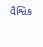વૈશ્વિક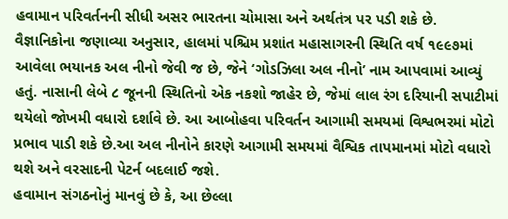હવામાન પરિવર્તનની સીધી અસર ભારતના ચોમાસા અને અર્થતંત્ર પર પડી શકે છે.
વૈજ્ઞાનિકોના જણાવ્યા અનુસાર, હાલમાં પશ્ચિમ પ્રશાંત મહાસાગરની સ્થિતિ વર્ષ ૧૯૯૭માં આવેલા ભયાનક અલ નીનો જેવી જ છે, જેને ‘ગોડઝિલા અલ નીનો’ નામ આપવામાં આવ્યું હતું. નાસાની લેબે ૮ જૂનની સ્થિતિનો એક નકશો જાહેર છે, જેમાં લાલ રંગ દરિયાની સપાટીમાં થયેલો જોખમી વધારો દર્શાવે છે. આ આબોહવા પરિવર્તન આગામી સમયમાં વિશ્વભરમાં મોટો પ્રભાવ પાડી શકે છે.આ અલ નીનોને કારણે આગામી સમયમાં વૈશ્વિક તાપમાનમાં મોટો વધારો થશે અને વરસાદની પેટર્ન બદલાઈ જશે.
હવામાન સંગઠનોનું માનવું છે કે, આ છેલ્લા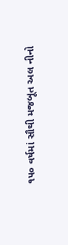૧૫૦ વર્ષમાં સૌથી મજબૂત અલ નીનો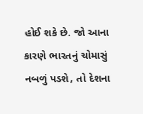હોઈ શકે છે. જો આના કારણે ભારતનું ચોમાસું નબળું પડશે, તો દેશના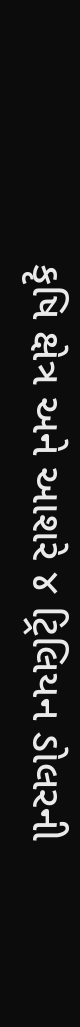કૃષિ ક્ષેત્ર અને આશરે ૪ ટ્રિલિયન ડોલરની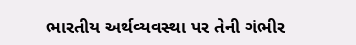ભારતીય અર્થવ્યવસ્થા પર તેની ગંભીર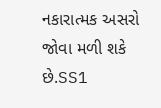નકારાત્મક અસરો જોવા મળી શકે છે.SS1